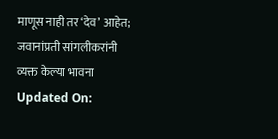माणूस नाही तर ‘देव’ आहेत; जवानांप्रती सांगलीकरांनी व्यक्त केल्या भावना
Updated On: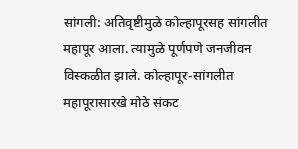सांगली: अतिवृष्टीमुळे कोल्हापूरसह सांगलीत महापूर आला. त्यामुळे पूर्णपणे जनजीवन विस्कळीत झाले. कोल्हापूर-सांगलीत महापूरासारखे मोठे संकट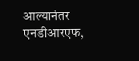आल्यानंतर एनडीआरएफ,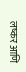लष्कर आणि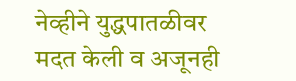नेव्हीने युद्धपातळीवर मदत केली व अजूनही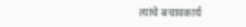त्यांचे बचावकार्य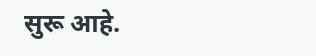सुरू आहे.